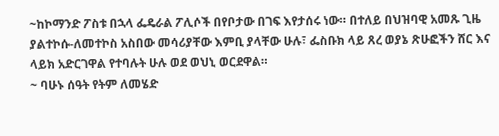~ከኮማንድ ፖስቱ በኋላ ፌዴራል ፖሊሶች በየቦታው በገፍ እየታሰሩ ነው። በተለይ በህዝባዊ አመጹ ጊዜ ያልተኮሱ-ለመተኮስ አስበው መሳሪያቸው እምቢ ያላቸው ሁሉ፣ ፌስቡክ ላይ ጸረ ወያኔ ጽሁፎችን ሸር እና ላይክ አድርገዋል የተባሉት ሁሉ ወደ ወህኒ ወርደዋል።
~ ባሁኑ ሰዓት የትም ለመሄድ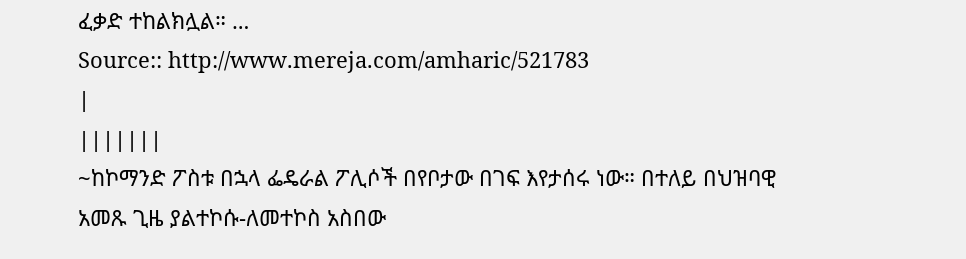ፈቃድ ተከልክሏል። …
Source:: http://www.mereja.com/amharic/521783
|
|||||||
~ከኮማንድ ፖስቱ በኋላ ፌዴራል ፖሊሶች በየቦታው በገፍ እየታሰሩ ነው። በተለይ በህዝባዊ አመጹ ጊዜ ያልተኮሱ-ለመተኮስ አስበው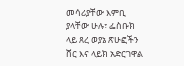መሳሪያቸው እምቢ ያላቸው ሁሉ፣ ፌስቡክ ላይ ጸረ ወያኔ ጽሁፎችን ሸር እና ላይክ አድርገዋል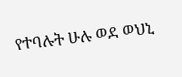የተባሉት ሁሉ ወደ ወህኒ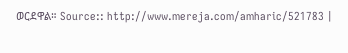ወርደዋል። Source:: http://www.mereja.com/amharic/521783 |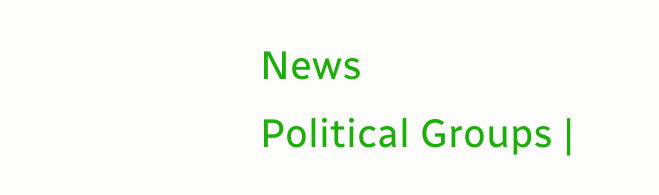News
Political Groups |